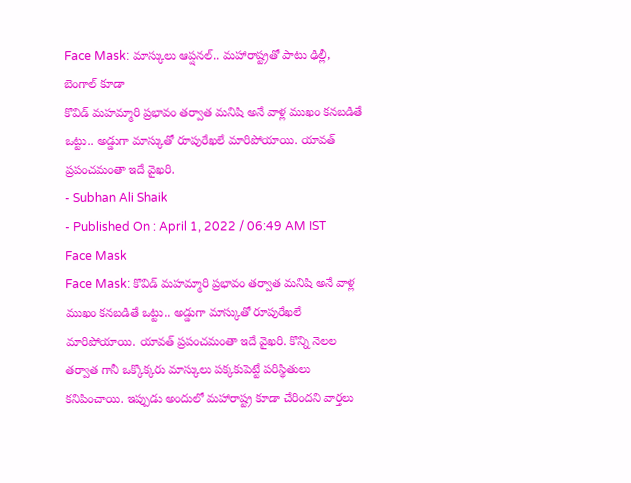Face Mask: మాస్కులు ఆప్షనల్.. మహారాష్ట్రతో పాటు ఢిల్లీ, బెంగాల్ కూడా
కొవిడ్ మహమ్మారి ప్రభావం తర్వాత మనిషి అనే వాళ్ల ముఖం కనబడితే ఒట్టు.. అడ్డుగా మాస్కుతో రూపురేఖలే మారిపోయాయి. యావత్ ప్రపంచమంతా ఇదే వైఖరి.
- Subhan Ali Shaik
- Published On : April 1, 2022 / 06:49 AM IST
Face Mask
Face Mask: కొవిడ్ మహమ్మారి ప్రభావం తర్వాత మనిషి అనే వాళ్ల ముఖం కనబడితే ఒట్టు.. అడ్డుగా మాస్కుతో రూపురేఖలే మారిపోయాయి. యావత్ ప్రపంచమంతా ఇదే వైఖరి. కొన్ని నెలల తర్వాత గానీ ఒక్కొక్కరు మాస్కులు పక్కకుపెట్టే పరిస్థితులు కనిపించాయి. ఇప్పుడు అందులో మహారాష్ట్ర కూడా చేరిందని వార్తలు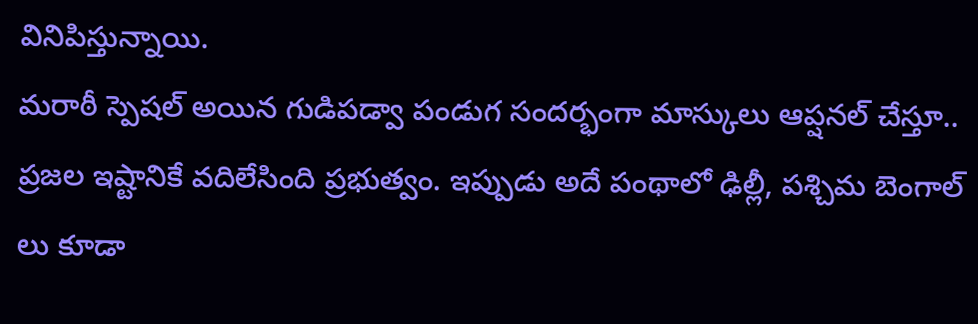వినిపిస్తున్నాయి.
మరాఠీ స్పెషల్ అయిన గుడిపడ్వా పండుగ సందర్భంగా మాస్కులు ఆప్షనల్ చేస్తూ.. ప్రజల ఇష్టానికే వదిలేసింది ప్రభుత్వం. ఇప్పుడు అదే పంథాలో ఢిల్లీ, పశ్చిమ బెంగాల్ లు కూడా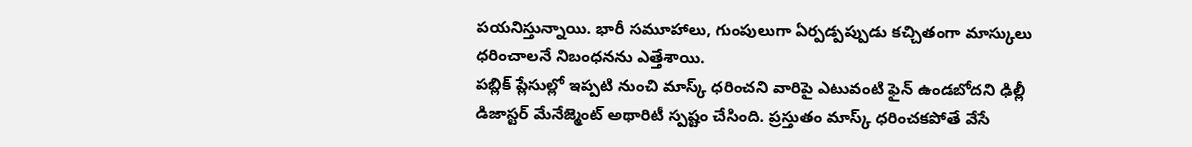పయనిస్తున్నాయి. భారీ సమూహాలు, గుంపులుగా ఏర్పడ్పప్పుడు కచ్చితంగా మాస్కులు ధరించాలనే నిబంధనను ఎత్తేశాయి.
పబ్లిక్ ప్లేసుల్లో ఇప్పటి నుంచి మాస్క్ ధరించని వారిపై ఎటువంటి ఫైన్ ఉండబోదని ఢిల్లీ డిజాస్టర్ మేనేజ్మెంట్ అథారిటీ స్పష్టం చేసింది. ప్రస్తుతం మాస్క్ ధరించకపోతే వేసే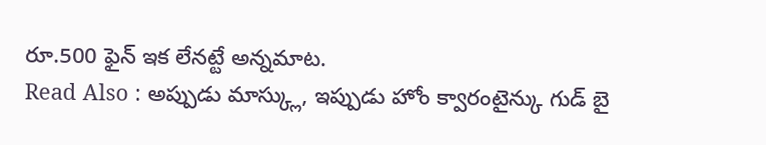రూ.500 ఫైన్ ఇక లేనట్టే అన్నమాట.
Read Also : అప్పుడు మాస్క్లు, ఇప్పుడు హోం క్వారంటైన్కు గుడ్ బై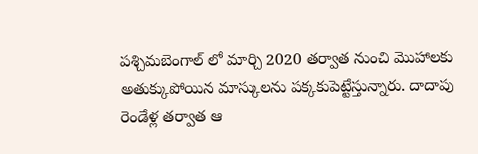పశ్చిమబెంగాల్ లో మార్చి 2020 తర్వాత నుంచి మొహాలకు అతుక్కుపోయిన మాస్కులను పక్కకుపెట్టేస్తున్నారు. దాదాపు రెండేళ్ల తర్వాత ఆ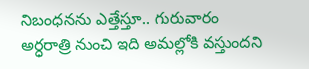నిబంధనను ఎత్తేస్తూ.. గురువారం అర్ధరాత్రి నుంచి ఇది అమల్లోకి వస్తుందని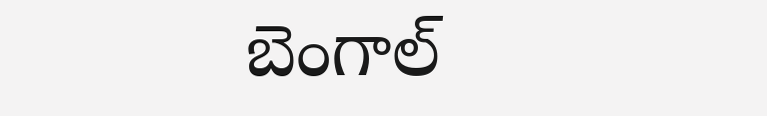బెంగాల్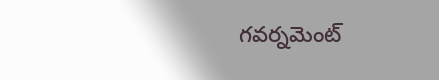గవర్నమెంట్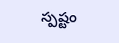స్పష్టం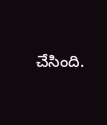చేసింది.